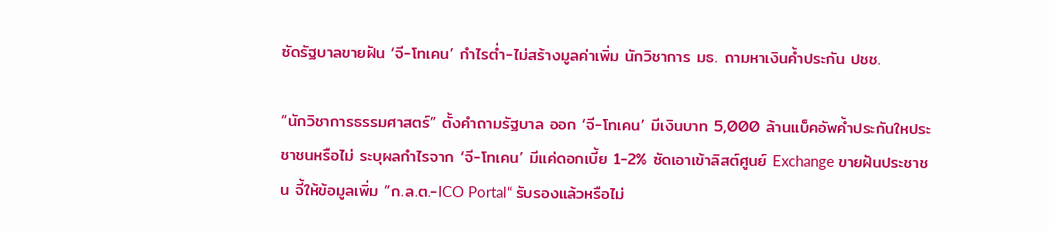ซัดรัฐบาลขายฝัน ‘จี-โทเคน’ กำไรต่ำ-ไม่สร้างมูลค่าเพิ่ม นักวิชาการ มธ. ถามหาเงินค้ำประกัน ปชช.

“นักวิชาการธรรมศาสตร์” ตั้งคำถามรัฐบาล ออก ‘จี-โทเคน’ มีเงินบาท 5,000 ล้านแบ็คอัพค้ำประกันใหประชาชนหรือไม่ ระบุผลกำไรจาก ‘จี-โทเคน’ มีแค่ดอกเบี้ย 1-2% ซัดเอาเข้าลิสต์ศูนย์ Exchange ขายฝันประชาชน จี้ให้ข้อมูลเพิ่ม ”ก.ล.ต.-ICO Portal“ รับรองแล้วหรือไม่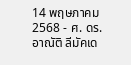14 พฤษภาคม 2568 - ศ. ดร.อาณัติ ลีมัคเด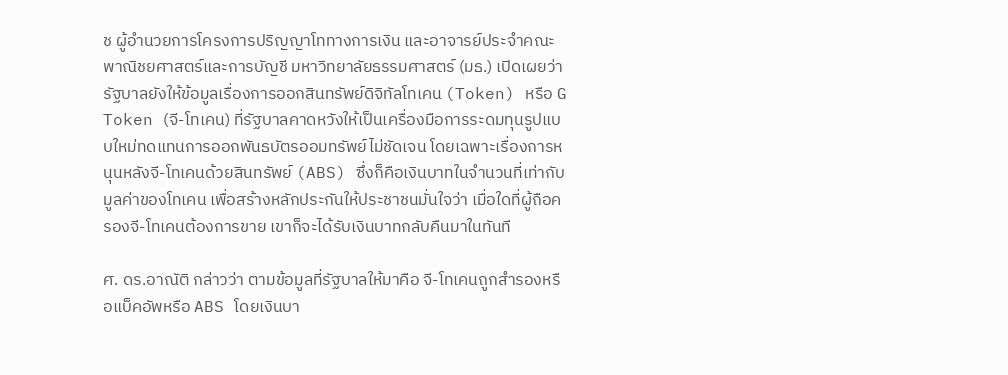ช ผู้อำนวยการโครงการปริญญาโททางการเงิน และอาจารย์ประจำคณะพาณิชยศาสตร์และการบัญชี มหาวิทยาลัยธรรมศาสตร์ (มธ.) เปิดเผยว่า รัฐบาลยังให้ข้อมูลเรื่องการออกสินทรัพย์ดิจิทัลโทเคน (Token) หรือ G Token (จี-โทเคน) ที่รัฐบาลคาดหวังให้เป็นเครื่องมือการระดมทุนรูปแบบใหม่ทดแทนการออกพันธบัตรออมทรัพย์ไม่ชัดเจน โดยเฉพาะเรื่องการหนุนหลังจี-โทเคนด้วยสินทรัพย์ (ABS) ซึ่งก็คือเงินบาทในจำนวนที่เท่ากับมูลค่าของโทเคน เพื่อสร้างหลักประกันให้ประชาชนมั่นใจว่า เมื่อใดที่ผู้ถือครองจี-โทเคนต้องการขาย เขาก็จะได้รับเงินบาทกลับคืนมาในทันที

ศ. ดร.อาณัติ กล่าวว่า ตามข้อมูลที่รัฐบาลให้มาคือ จี-โทเคนถูกสำรองหรือแบ็คอัพหรือ ABS โดยเงินบา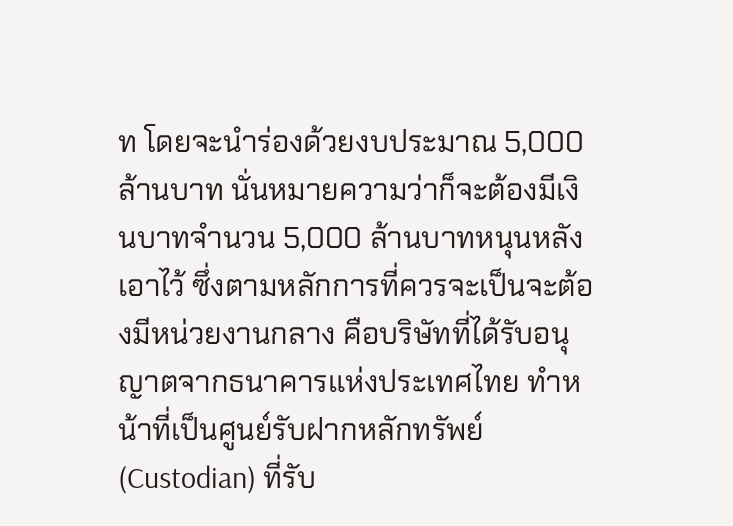ท โดยจะนำร่องด้วยงบประมาณ 5,000 ล้านบาท นั่นหมายความว่าก็จะต้องมีเงินบาทจำนวน 5,000 ล้านบาทหนุนหลังเอาไว้ ซึ่งตามหลักการที่ควรจะเป็นจะต้องมีหน่วยงานกลาง คือบริษัทที่ได้รับอนุญาตจากธนาคารแห่งประเทศไทย ทำหน้าที่เป็นศูนย์รับฝากหลักทรัพย์ (Custodian) ที่รับ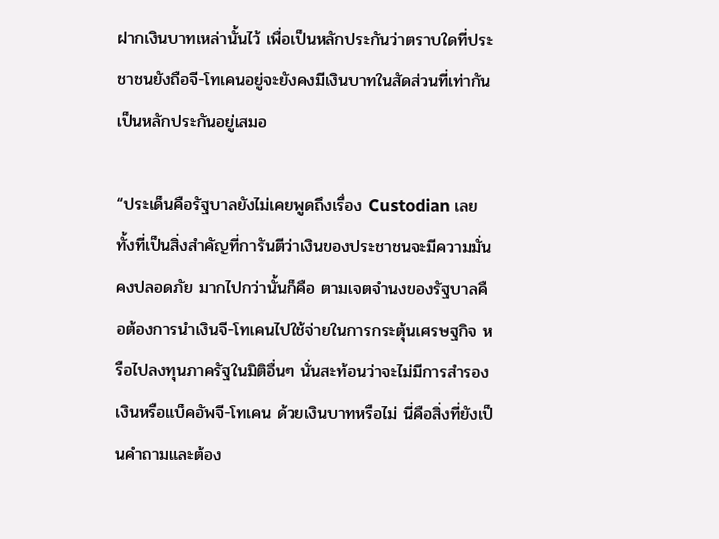ฝากเงินบาทเหล่านั้นไว้ เพื่อเป็นหลักประกันว่าตราบใดที่ประชาชนยังถือจี-โทเคนอยู่จะยังคงมีเงินบาทในสัดส่วนที่เท่ากันเป็นหลักประกันอยู่เสมอ

“ประเด็นคือรัฐบาลยังไม่เคยพูดถึงเรื่อง Custodian เลย ทั้งที่เป็นสิ่งสำคัญที่การันตีว่าเงินของประชาชนจะมีความมั่นคงปลอดภัย มากไปกว่านั้นก็คือ ตามเจตจำนงของรัฐบาลคือต้องการนำเงินจี-โทเคนไปใช้จ่ายในการกระตุ้นเศรษฐกิจ หรือไปลงทุนภาครัฐในมิติอื่นๆ นั่นสะท้อนว่าจะไม่มีการสำรองเงินหรือแบ็คอัพจี-โทเคน ด้วยเงินบาทหรือไม่ นี่คือสิ่งที่ยังเป็นคำถามและต้อง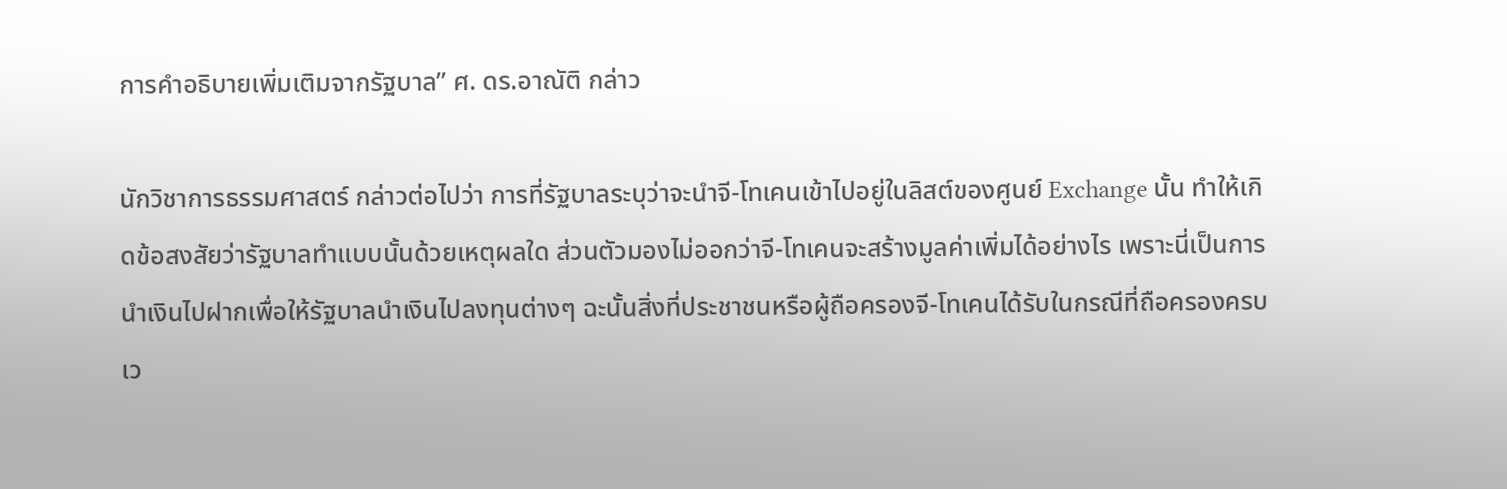การคำอธิบายเพิ่มเติมจากรัฐบาล” ศ. ดร.อาณัติ กล่าว

นักวิชาการธรรมศาสตร์ กล่าวต่อไปว่า การที่รัฐบาลระบุว่าจะนำจี-โทเคนเข้าไปอยู่ในลิสต์ของศูนย์ Exchange นั้น ทำให้เกิดข้อสงสัยว่ารัฐบาลทำแบบนั้นด้วยเหตุผลใด ส่วนตัวมองไม่ออกว่าจี-โทเคนจะสร้างมูลค่าเพิ่มได้อย่างไร เพราะนี่เป็นการนำเงินไปฝากเพื่อให้รัฐบาลนำเงินไปลงทุนต่างๆ ฉะนั้นสิ่งที่ประชาชนหรือผู้ถือครองจี-โทเคนได้รับในกรณีที่ถือครองครบเว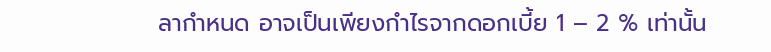ลากำหนด อาจเป็นเพียงกำไรจากดอกเบี้ย 1 – 2 % เท่านั้น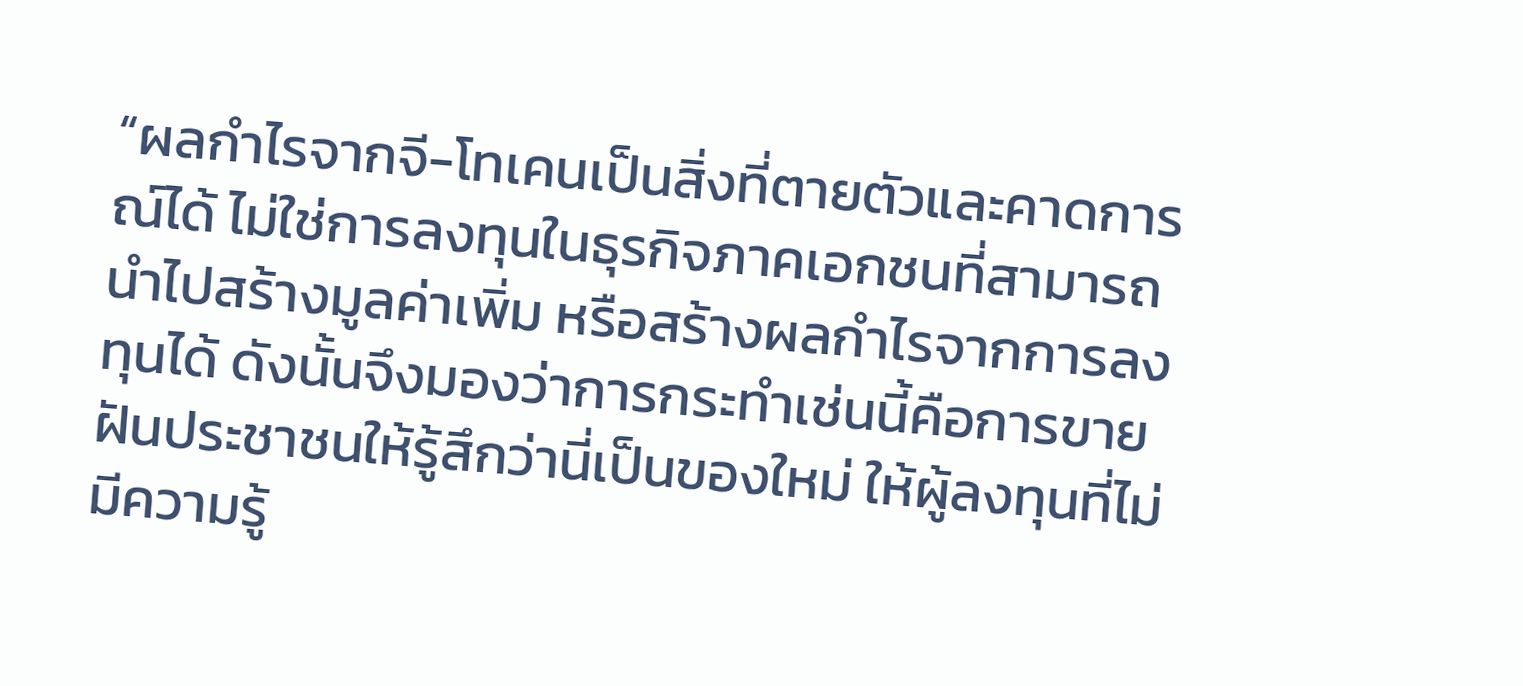“ผลกำไรจากจี-โทเคนเป็นสิ่งที่ตายตัวและคาดการณ์ได้ ไม่ใช่การลงทุนในธุรกิจภาคเอกชนที่สามารถนำไปสร้างมูลค่าเพิ่ม หรือสร้างผลกำไรจากการลงทุนได้ ดังนั้นจึงมองว่าการกระทำเช่นนี้คือการขายฝันประชาชนให้รู้สึกว่านี่เป็นของใหม่ ให้ผู้ลงทุนที่ไม่มีความรู้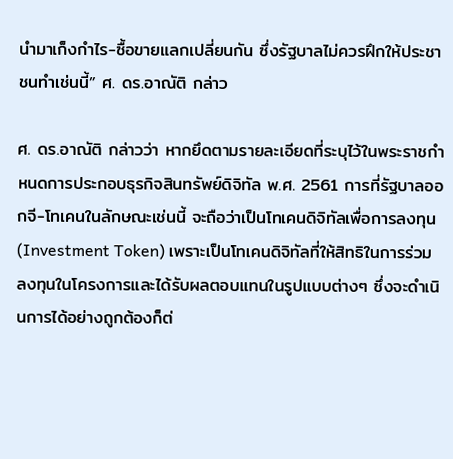นำมาเก็งกำไร-ซื้อขายแลกเปลี่ยนกัน ซึ่งรัฐบาลไม่ควรฝึกให้ประชาชนทำเช่นนี้” ศ. ดร.อาณัติ กล่าว

ศ. ดร.อาณัติ กล่าวว่า หากยึดตามรายละเอียดที่ระบุไว้ในพระราชกำหนดการประกอบธุรกิจสินทรัพย์ดิจิทัล พ.ศ. 2561 การที่รัฐบาลออกจี-โทเคนในลักษณะเช่นนี้ จะถือว่าเป็นโทเคนดิจิทัลเพื่อการลงทุน (Investment Token) เพราะเป็นโทเคนดิจิทัลที่ให้สิทธิในการร่วมลงทุนในโครงการและได้รับผลตอบแทนในรูปแบบต่างๆ ซึ่งจะดำเนินการได้อย่างถูกต้องก็ต่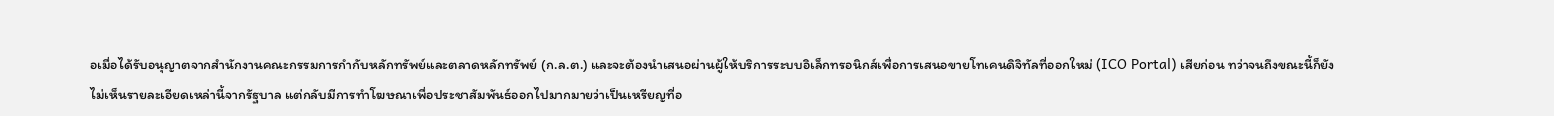อเมื่อได้รับอนุญาตจากสำนักงานคณะกรรมการกำกับหลักทรัพย์และตลาดหลักทรัพย์ (ก.ล.ต.) และจะต้องนำเสนอผ่านผู้ให้บริการระบบอิเล็กทรอนิกส์เพื่อการเสนอขายโทเคนดิจิทัลที่ออกใหม่ (ICO Portal) เสียก่อน ทว่าจนถึงขณะนี้ก็ยังไม่เห็นรายละเอียดเหล่านี้จากรัฐบาล แต่กลับมีการทำโฆษณาเพื่อประชาสัมพันธ์ออกไปมากมายว่าเป็นเหรียญที่อ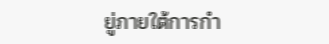ยู่ภายใต้การกำ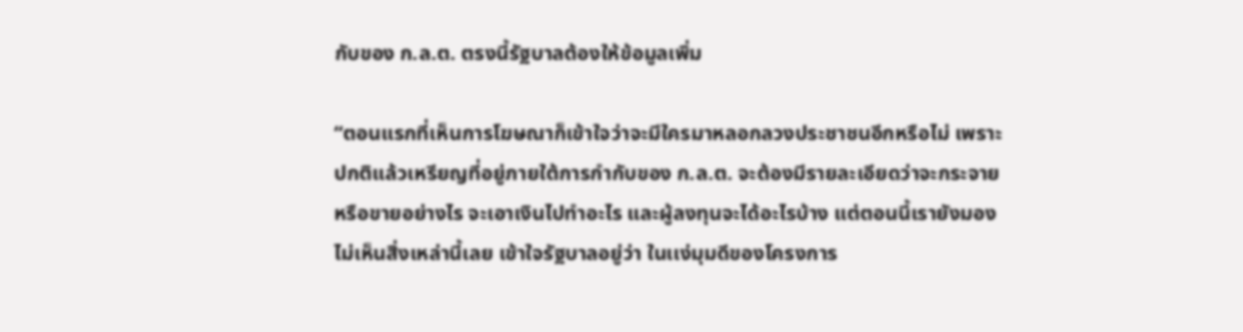กับของ ก.ล.ต. ตรงนี้รัฐบาลต้องให้ข้อมูลเพิ่ม

“ตอนแรกที่เห็นการโฆษณาก็เข้าใจว่าจะมีใครมาหลอกลวงประชาชนอีกหรือไม่ เพราะปกติแล้วเหรียญที่อยู่ภายใต้การกำกับของ ก.ล.ต. จะต้องมีรายละเอียดว่าจะกระจายหรือขายอย่างไร จะเอาเงินไปทำอะไร และผู้ลงทุนจะได้อะไรบ้าง แต่ตอนนี้เรายังมองไม่เห็นสิ่งเหล่านี้เลย เข้าใจรัฐบาลอยู่ว่า ในเเง่มุมดีของโครงการ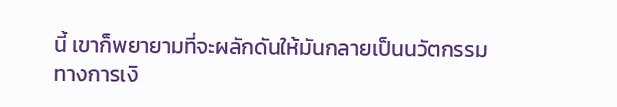นี้ เขาก็พยายามที่จะผลักดันให้มันกลายเป็นนวัตกรรมทางการเงิ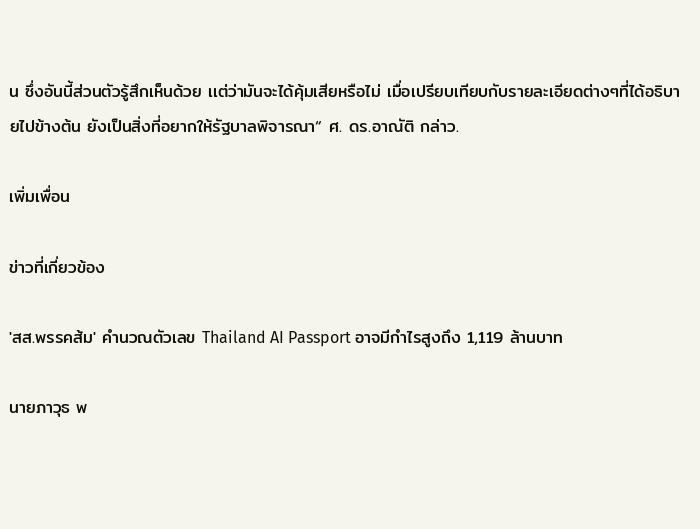น ซึ่งอันนี้ส่วนตัวรู้สึกเห็นด้วย เเต่ว่ามันจะได้คุ้มเสียหรือไม่ เมื่อเปรียบเทียบกับรายละเอียดต่างๆที่ได้อธิบายไปข้างต้น ยังเป็นสิ่งที่อยากให้รัฐบาลพิจารณา“ ศ. ดร.อาณัติ กล่าว.

เพิ่มเพื่อน

ข่าวที่เกี่ยวข้อง

'สส.พรรคส้ม' คำนวณตัวเลข Thailand AI Passport อาจมีกำไรสูงถึง 1,119 ล้านบาท

นายภาวุธ พ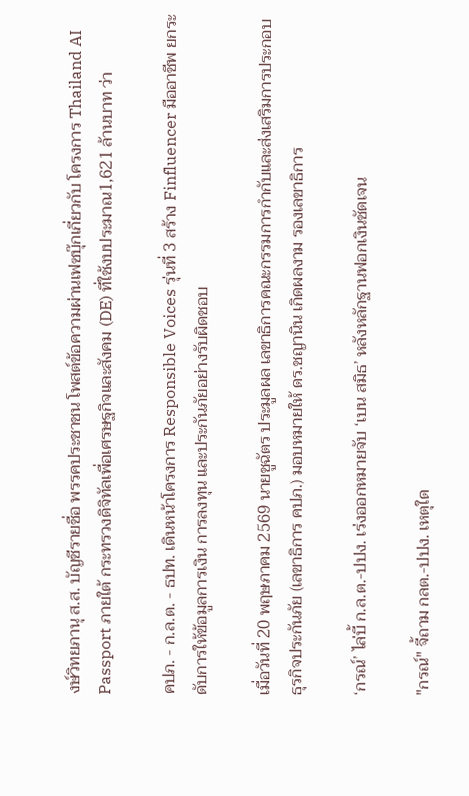งษ์วิทยภานุ ส.ส. บัญชีรายชื่อ พรรคประชาชน โพสต์ข้อความผ่านเฟซบุ๊กเกี่ยวกับ โครงการ Thailand AI Passport ภายใต้ กระทรวงดิจิทัลเพื่อเศรษฐกิจและสังคม (DE) ที่ใช้งบประมาณ1,621 ล้านบาท ว่า

คปภ. - ก.ล.ต. - ธปท. เดินหน้าโครงการ Responsible Voices รุ่นที่ 3 สร้าง Finfluencer มืออาชีพ ยกระดับการให้ข้อมูลการเงิน การลงทุน และประกันภัยอย่างรับผิดชอบ

เมื่อวันที่ 20 พฤษภาคม 2569 นายชูฉัตร ประมูลผล เลขาธิการคณะกรรมการกำกับและส่งเสริมการประกอบธุรกิจประกันภัย (เลขาธิการ คปภ.) มอบหมายให้ ดร.ชญานิน เกิดผลงาม รองเลขาธิการ

‘กรณ์’ ไล่บี้ ก.ล.ต.-ปปง. เร่งออกหมายจับ ‘เบน สมิธ’ หลังหลักฐานฟอกเงินชัดเจน

"กรณ์" จี้ถาม กลต.-ปปง. เหตุใด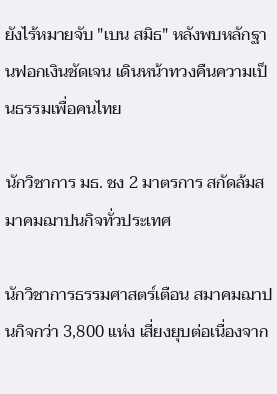ยังไร้หมายจับ "เบน สมิธ" หลังพบหลักฐานฟอกเงินชัดเจน เดินหน้าทวงคืนความเป็นธรรมเพื่อคนไทย

นักวิชาการ มธ. ชง 2 มาตรการ สกัดล้มสมาคมฌาปนกิจทั่วประเทศ

นักวิชาการธรรมศาสตร์เตือน สมาคมฌาปนกิจกว่า 3,800 แห่ง เสี่ยงยุบต่อเนื่องจาก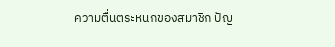ความตื่นตระหนกของสมาชิก ปัญ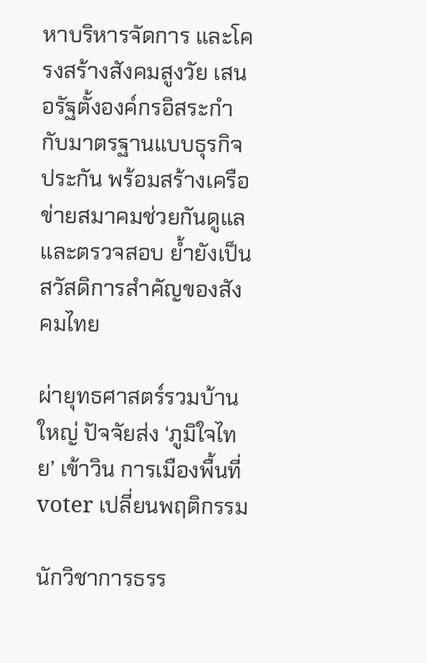หาบริหารจัดการ และโครงสร้างสังคมสูงวัย เสนอรัฐตั้งองค์กรอิสระกำกับมาตรฐานแบบธุรกิจประกัน พร้อมสร้างเครือข่ายสมาคมช่วยกันดูแลและตรวจสอบ ย้ำยังเป็นสวัสดิการสำคัญของสังคมไทย

ผ่ายุทธศาสตร์รวมบ้านใหญ่ ปัจจัยส่ง ‘ภูมิใจไทย’ เข้าวิน การเมืองพื้นที่ voter เปลี่ยนพฤติกรรม

นักวิชาการธรร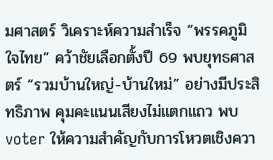มศาสตร์ วิเคราะห์ความสำเร็จ “พรรคภูมิใจไทย” คว้าชัยเลือกตั้งปี 69 พบยุทธศาสตร์ “รวมบ้านใหญ่-บ้านใหม่” อย่างมีประสิทธิภาพ คุมคะแนนเสียงไม่แตกแถว พบ voter ให้ความสำคัญกับการโหวตเชิงควา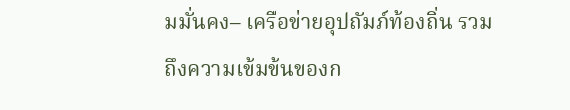มมั่นคง– เครือข่ายอุปถัมภ์ท้องถิ่น รวมถึงความเข้มข้นของก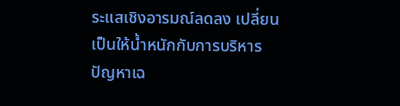ระแสเชิงอารมณ์ลดลง เปลี่ยนเป็นให้น้ำหนักกับการบริหารปัญหาเฉ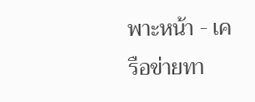พาะหน้า - เครือข่ายทา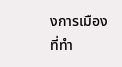งการเมืองที่ทำ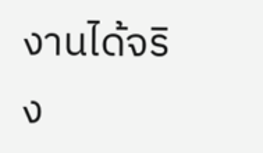งานได้จริง